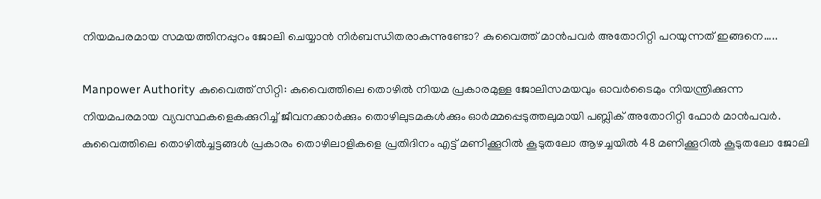നിയമപരമായ സമയത്തിനപ്പുറം ജോലി ചെയ്യാൻ നിർബന്ധിതരാകുന്നുണ്ടോ? കുവൈത്ത് മാൻപവർ അതോറിറ്റി പറയുന്നത് ഇങ്ങനെ…..

Manpower Authority കുവൈത്ത് സിറ്റി: കുവൈത്തിലെ തൊഴിൽ നിയമ പ്രകാരമുള്ള ജോലിസമയവും ഓവർടൈമും നിയന്ത്രിക്കുന്ന നിയമപരമായ വ്യവസ്ഥകളെകക്കുറിച്ച് ജീവനക്കാർക്കും തൊഴിലുടമകൾക്കും ഓർമ്മപ്പെടുത്തലുമായി പബ്ലിക് അതോറിറ്റി ഫോർ മാൻപവർ. കുവൈത്തിലെ തൊഴിൽച്ചട്ടങ്ങൾ പ്രകാരം തൊഴിലാളികളെ പ്രതിദിനം എട്ട് മണിക്കൂറിൽ കൂടുതലോ ആഴച്ചയിൽ 48 മണിക്കൂറിൽ കൂടുതലോ ജോലി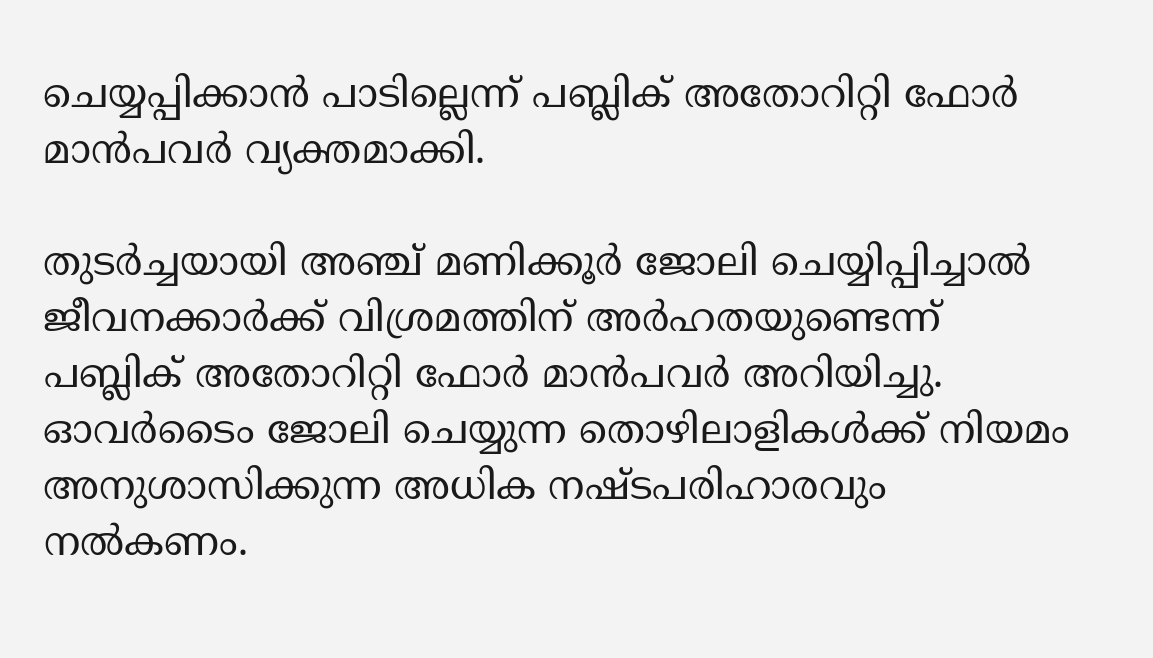ചെയ്യപ്പിക്കാൻ പാടില്ലെന്ന് പബ്ലിക് അതോറിറ്റി ഫോർ മാൻപവർ വ്യക്തമാക്കി.

തുടർച്ചയായി അഞ്ച് മണിക്കൂർ ജോലി ചെയ്യിപ്പിച്ചാൽ ജീവനക്കാർക്ക് വിശ്രമത്തിന് അർഹതയുണ്ടെന്ന് പബ്ലിക് അതോറിറ്റി ഫോർ മാൻപവർ അറിയിച്ചു. ഓവർടൈം ജോലി ചെയ്യുന്ന തൊഴിലാളികൾക്ക് നിയമം അനുശാസിക്കുന്ന അധിക നഷ്ടപരിഹാരവും നൽകണം.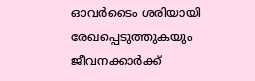ഓവർടൈം ശരിയായി രേഖപ്പെടുത്തുകയും ജീവനക്കാർക്ക്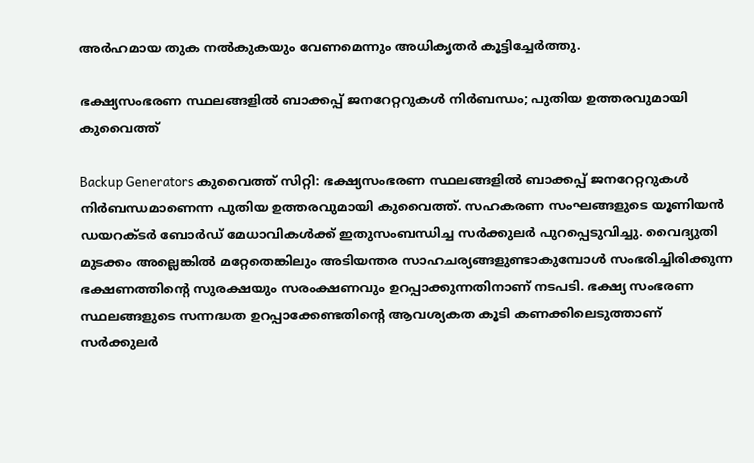അർഹമായ തുക നൽകുകയും വേണമെന്നും അധികൃതർ കൂട്ടിച്ചേർത്തു.

ഭക്ഷ്യസംഭരണ സ്ഥലങ്ങളിൽ ബാക്കപ്പ് ജനറേറ്ററുകൾ നിർബന്ധം; പുതിയ ഉത്തരവുമായി കുവൈത്ത്

Backup Generators കുവൈത്ത് സിറ്റി: ഭക്ഷ്യസംഭരണ സ്ഥലങ്ങളിൽ ബാക്കപ്പ് ജനറേറ്ററുകൾ നിർബന്ധമാണെന്ന പുതിയ ഉത്തരവുമായി കുവൈത്ത്. സഹകരണ സംഘങ്ങളുടെ യൂണിയൻ ഡയറക്ടർ ബോർഡ് മേധാവികൾക്ക് ഇതുസംബന്ധിച്ച സർക്കുലർ പുറപ്പെടുവിച്ചു. വൈദ്യുതി മുടക്കം അല്ലെങ്കിൽ മറ്റേതെങ്കിലും അടിയന്തര സാഹചര്യങ്ങളുണ്ടാകുമ്പോൾ സംഭരിച്ചിരിക്കുന്ന ഭക്ഷണത്തിന്റെ സുരക്ഷയും സരംക്ഷണവും ഉറപ്പാക്കുന്നതിനാണ് നടപടി. ഭക്ഷ്യ സംഭരണ സ്ഥലങ്ങളുടെ സന്നദ്ധത ഉറപ്പാക്കേണ്ടതിന്റെ ആവശ്യകത കൂടി കണക്കിലെടുത്താണ് സർക്കുലർ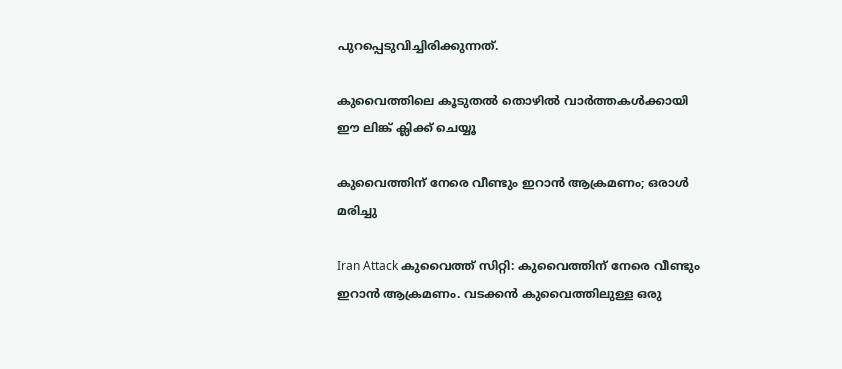പുറപ്പെടുവിച്ചിരിക്കുന്നത്.

കുവൈത്തിലെ കൂടുതൽ തൊഴിൽ വാർത്തകൾക്കായി ഈ ലിങ്ക് ക്ലിക്ക് ചെയ്യൂ

കുവൈത്തിന് നേരെ വീണ്ടും ഇറാൻ ആക്രമണം; ഒരാൾ മരിച്ചു

Iran Attack കുവൈത്ത് സിറ്റി: കുവൈത്തിന് നേരെ വീണ്ടും ഇറാൻ ആക്രമണം. വടക്കൻ കുവൈത്തിലുള്ള ഒരു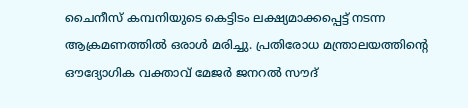ചൈനീസ് കമ്പനിയുടെ കെട്ടിടം ലക്ഷ്യമാക്കപ്പെട്ട് നടന്ന ആക്രമണത്തിൽ ഒരാൾ മരിച്ചു. പ്രതിരോധ മന്ത്രാലയത്തിന്റെ ഔദ്യോഗിക വക്താവ് മേജർ ജനറൽ സൗദ്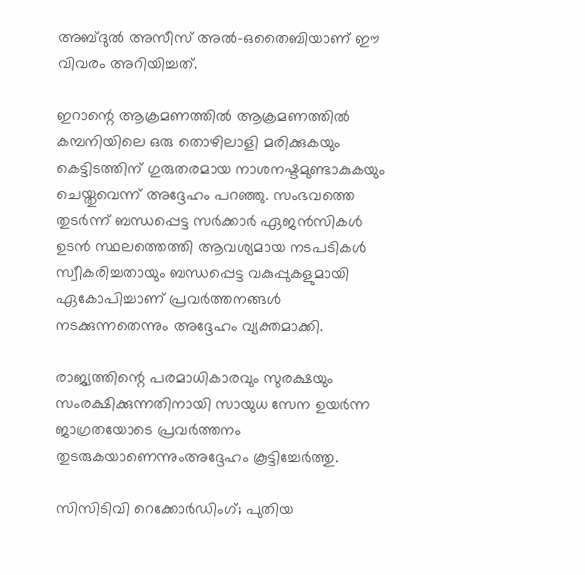അബ്ദുൽ അസീസ് അൽ-ഒതൈബിയാണ് ഈ വിവരം അറിയിച്ചത്.

ഇറാന്റെ ആക്രമണത്തിൽ ആക്രമണത്തിൽ കമ്പനിയിലെ ഒരു തൊഴിലാളി മരിക്കുകയും കെട്ടിടത്തിന് ഗുരുതരമായ നാശനഷ്ടമുണ്ടാകുകയും ചെയ്തുവെന്ന് അദ്ദേഹം പറഞ്ഞു. സംഭവത്തെ തുടർന്ന് ബന്ധപ്പെട്ട സർക്കാർ ഏജൻസികൾ ഉടൻ സ്ഥലത്തെത്തി ആവശ്യമായ നടപടികൾ സ്വീകരിച്ചതായും ബന്ധപ്പെട്ട വകുപ്പുകളുമായി ഏകോപിച്ചാണ് പ്രവർത്തനങ്ങൾ നടക്കുന്നതെന്നും അദ്ദേഹം വ്യക്തമാക്കി.

രാജ്യത്തിന്റെ പരമാധികാരവും സുരക്ഷയും സംരക്ഷിക്കുന്നതിനായി സായുധ സേന ഉയർന്ന ജാഗ്രതയോടെ പ്രവർത്തനം തുടരുകയാണെന്നുംഅദ്ദേഹം കൂട്ടിച്ചേർത്തു.

സിസിടിവി റെക്കോർഡിംഗ്; പുതിയ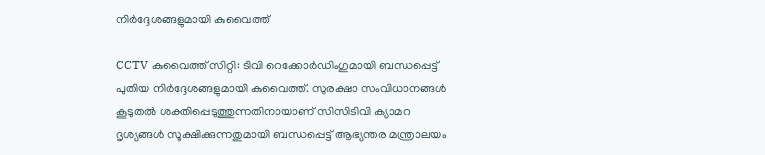നിർദ്ദേശങ്ങളുമായി കുവൈത്ത്

CCTV കുവൈത്ത് സിറ്റി: ടിവി റെക്കോർഡിംഗുമായി ബന്ധപ്പെട്ട് പുതിയ നിർദ്ദേശങ്ങളുമായി കുവൈത്ത്. സുരക്ഷാ സംവിധാനങ്ങൾ കൂടുതൽ ശക്തിപ്പെടുത്തുന്നതിനായാണ് സിസിടിവി ക്യാമറ ദൃശ്യങ്ങൾ സൂക്ഷിക്കുന്നതുമായി ബന്ധപ്പെട്ട് ആഭ്യന്തര മന്ത്രാലയം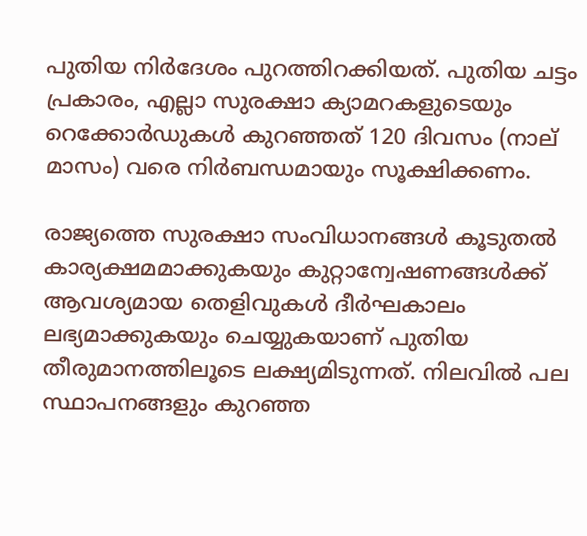പുതിയ നിർദേശം പുറത്തിറക്കിയത്. പുതിയ ചട്ടം പ്രകാരം, എല്ലാ സുരക്ഷാ ക്യാമറകളുടെയും റെക്കോർഡുകൾ കുറഞ്ഞത് 120 ദിവസം (നാല് മാസം) വരെ നിർബന്ധമായും സൂക്ഷിക്കണം.

രാജ്യത്തെ സുരക്ഷാ സംവിധാനങ്ങൾ കൂടുതൽ കാര്യക്ഷമമാക്കുകയും കുറ്റാന്വേഷണങ്ങൾക്ക് ആവശ്യമായ തെളിവുകൾ ദീർഘകാലം ലഭ്യമാക്കുകയും ചെയ്യുകയാണ് പുതിയ തീരുമാനത്തിലൂടെ ലക്ഷ്യമിടുന്നത്. നിലവിൽ പല സ്ഥാപനങ്ങളും കുറഞ്ഞ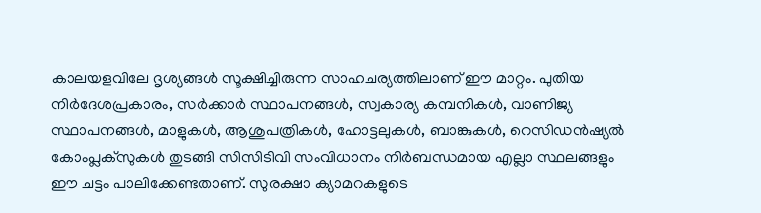കാലയളവിലേ ദൃശ്യങ്ങൾ സൂക്ഷിച്ചിരുന്ന സാഹചര്യത്തിലാണ് ഈ മാറ്റം. പുതിയ നിർദേശപ്രകാരം, സർക്കാർ സ്ഥാപനങ്ങൾ, സ്വകാര്യ കമ്പനികൾ, വാണിജ്യ സ്ഥാപനങ്ങൾ, മാളുകൾ, ആശുപത്രികൾ, ഹോട്ടലുകൾ, ബാങ്കുകൾ, റെസിഡൻഷ്യൽ കോംപ്ലക്‌സുകൾ തുടങ്ങി സിസിടിവി സംവിധാനം നിർബന്ധമായ എല്ലാ സ്ഥലങ്ങളും ഈ ചട്ടം പാലിക്കേണ്ടതാണ്. സുരക്ഷാ ക്യാമറകളുടെ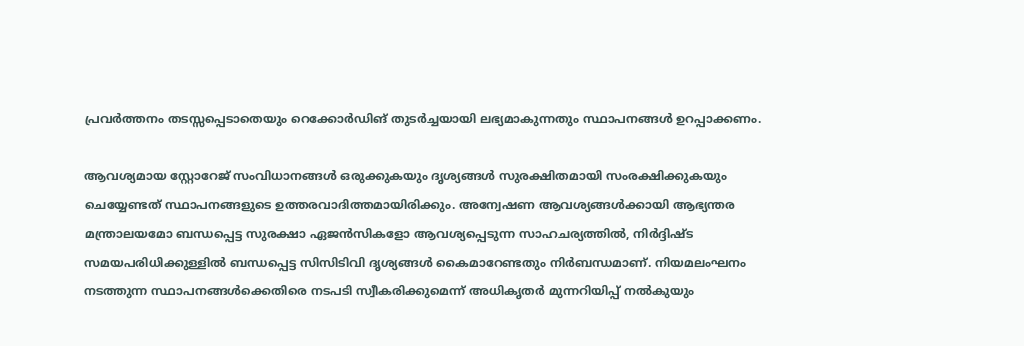പ്രവർത്തനം തടസ്സപ്പെടാതെയും റെക്കോർഡിങ് തുടർച്ചയായി ലഭ്യമാകുന്നതും സ്ഥാപനങ്ങൾ ഉറപ്പാക്കണം.

ആവശ്യമായ സ്റ്റോറേജ് സംവിധാനങ്ങൾ ഒരുക്കുകയും ദൃശ്യങ്ങൾ സുരക്ഷിതമായി സംരക്ഷിക്കുകയും ചെയ്യേണ്ടത് സ്ഥാപനങ്ങളുടെ ഉത്തരവാദിത്തമായിരിക്കും. അന്വേഷണ ആവശ്യങ്ങൾക്കായി ആഭ്യന്തര മന്ത്രാലയമോ ബന്ധപ്പെട്ട സുരക്ഷാ ഏജൻസികളോ ആവശ്യപ്പെടുന്ന സാഹചര്യത്തിൽ, നിർദ്ദിഷ്ട സമയപരിധിക്കുള്ളിൽ ബന്ധപ്പെട്ട സിസിടിവി ദൃശ്യങ്ങൾ കൈമാറേണ്ടതും നിർബന്ധമാണ്. നിയമലംഘനം നടത്തുന്ന സ്ഥാപനങ്ങൾക്കെതിരെ നടപടി സ്വീകരിക്കുമെന്ന് അധികൃതർ മുന്നറിയിപ്പ് നൽകുയും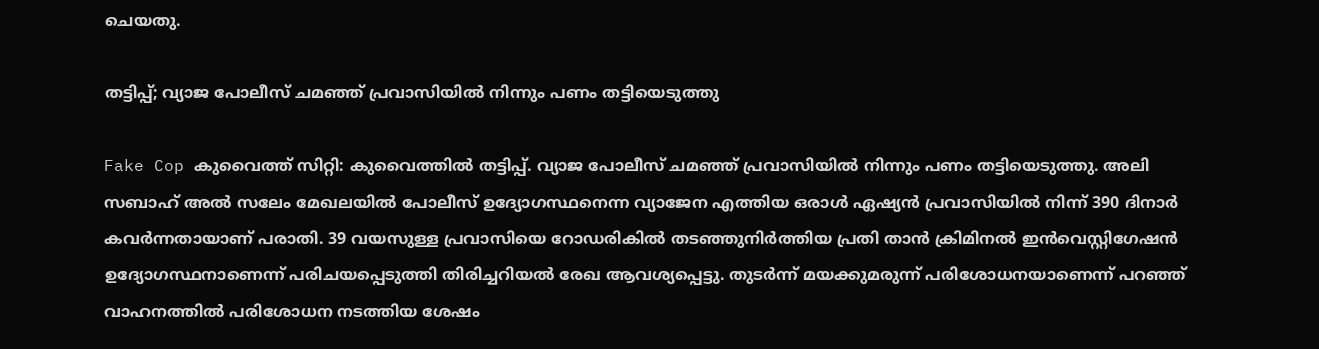ചെയതു.

തട്ടിപ്പ്; വ്യാജ പോലീസ് ചമഞ്ഞ് പ്രവാസിയിൽ നിന്നും പണം തട്ടിയെടുത്തു

Fake Cop കുവൈത്ത് സിറ്റി: കുവൈത്തിൽ തട്ടിപ്പ്. വ്യാജ പോലീസ് ചമഞ്ഞ് പ്രവാസിയിൽ നിന്നും പണം തട്ടിയെടുത്തു. അലി സബാഹ് അൽ സലേം മേഖലയിൽ പോലീസ് ഉദ്യോഗസ്ഥനെന്ന വ്യാജേന എത്തിയ ഒരാൾ ഏഷ്യൻ പ്രവാസിയിൽ നിന്ന് 390 ദിനാർ കവർന്നതായാണ് പരാതി. 39 വയസുള്ള പ്രവാസിയെ റോഡരികിൽ തടഞ്ഞുനിർത്തിയ പ്രതി താൻ ക്രിമിനൽ ഇൻവെസ്റ്റിഗേഷൻ ഉദ്യോഗസ്ഥനാണെന്ന് പരിചയപ്പെടുത്തി തിരിച്ചറിയൽ രേഖ ആവശ്യപ്പെട്ടു. തുടർന്ന് മയക്കുമരുന്ന് പരിശോധനയാണെന്ന് പറഞ്ഞ് വാഹനത്തിൽ പരിശോധന നടത്തിയ ശേഷം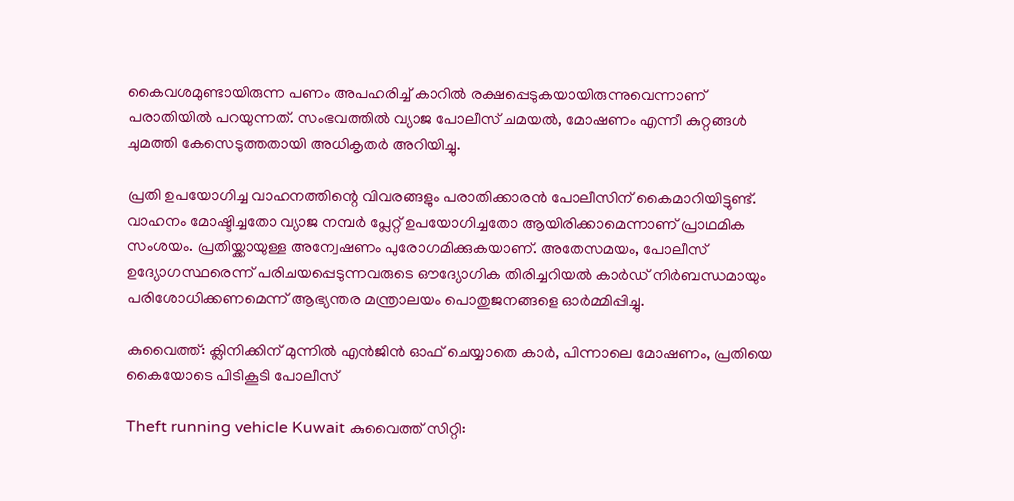കൈവശമുണ്ടായിരുന്ന പണം അപഹരിച്ച് കാറിൽ രക്ഷപ്പെടുകയായിരുന്നുവെന്നാണ് പരാതിയിൽ പറയുന്നത്. സംഭവത്തിൽ വ്യാജ പോലീസ് ചമയൽ, മോഷണം എന്നീ കുറ്റങ്ങൾ ചുമത്തി കേസെടുത്തതായി അധികൃതർ അറിയിച്ചു.

പ്രതി ഉപയോഗിച്ച വാഹനത്തിന്റെ വിവരങ്ങളും പരാതിക്കാരൻ പോലീസിന് കൈമാറിയിട്ടുണ്ട്. വാഹനം മോഷ്ടിച്ചതോ വ്യാജ നമ്പർ പ്ലേറ്റ് ഉപയോഗിച്ചതോ ആയിരിക്കാമെന്നാണ് പ്രാഥമിക സംശയം. പ്രതിയ്ക്കായുള്ള അന്വേഷണം പുരോഗമിക്കുകയാണ്. അതേസമയം, പോലീസ് ഉദ്യോഗസ്ഥരെന്ന് പരിചയപ്പെടുന്നവരുടെ ഔദ്യോഗിക തിരിച്ചറിയൽ കാർഡ് നിർബന്ധമായും പരിശോധിക്കണമെന്ന് ആഭ്യന്തര മന്ത്രാലയം പൊതുജനങ്ങളെ ഓർമ്മിപ്പിച്ചു.

കുവൈത്ത്: ക്ലിനിക്കിന് മുന്നിൽ എൻജിൻ ഓഫ് ചെയ്യാതെ കാര്‍, പിന്നാലെ മോഷണം, പ്രതിയെ കൈയോടെ പിടികൂടി പോലീസ്

Theft running vehicle Kuwait കുവൈത്ത് സിറ്റി: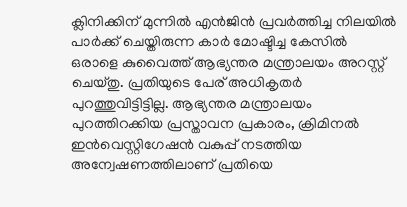ക്ലിനിക്കിന് മുന്നിൽ എൻജിൻ പ്രവർത്തിച്ച നിലയിൽ പാർക്ക് ചെയ്തിരുന്ന കാർ മോഷ്ടിച്ച കേസിൽ ഒരാളെ കുവൈത്ത് ആഭ്യന്തര മന്ത്രാലയം അറസ്റ്റ് ചെയ്തു. പ്രതിയുടെ പേര് അധികൃതർ പുറത്തുവിട്ടിട്ടില്ല. ആഭ്യന്തര മന്ത്രാലയം പുറത്തിറക്കിയ പ്രസ്താവന പ്രകാരം, ക്രിമിനൽ ഇൻവെസ്റ്റിഗേഷൻ വകുപ്പ് നടത്തിയ അന്വേഷണത്തിലാണ് പ്രതിയെ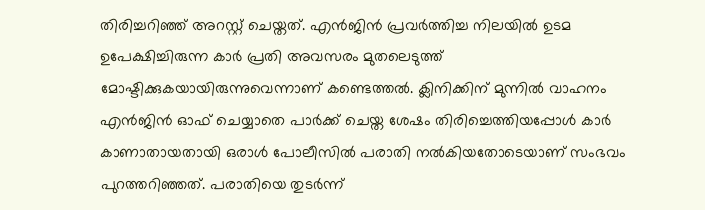തിരിച്ചറിഞ്ഞ് അറസ്റ്റ് ചെയ്തത്. എൻജിൻ പ്രവർത്തിച്ച നിലയിൽ ഉടമ ഉപേക്ഷിച്ചിരുന്ന കാർ പ്രതി അവസരം മുതലെടുത്ത് മോഷ്ടിക്കുകയായിരുന്നുവെന്നാണ് കണ്ടെത്തൽ. ക്ലിനിക്കിന് മുന്നിൽ വാഹനം എൻജിൻ ഓഫ് ചെയ്യാതെ പാർക്ക് ചെയ്ത ശേഷം തിരിച്ചെത്തിയപ്പോൾ കാർ കാണാതായതായി ഒരാള്‍ പോലീസിൽ പരാതി നൽകിയതോടെയാണ് സംഭവം പുറത്തറിഞ്ഞത്. പരാതിയെ തുടർന്ന്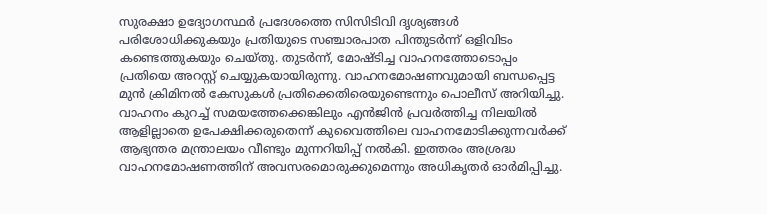സുരക്ഷാ ഉദ്യോഗസ്ഥർ പ്രദേശത്തെ സിസിടിവി ദൃശ്യങ്ങൾ പരിശോധിക്കുകയും പ്രതിയുടെ സഞ്ചാരപാത പിന്തുടർന്ന് ഒളിവിടം കണ്ടെത്തുകയും ചെയ്തു. തുടർന്ന്, മോഷ്ടിച്ച വാഹനത്തോടൊപ്പം പ്രതിയെ അറസ്റ്റ് ചെയ്യുകയായിരുന്നു. വാഹനമോഷണവുമായി ബന്ധപ്പെട്ട മുൻ ക്രിമിനൽ കേസുകൾ പ്രതിക്കെതിരെയുണ്ടെന്നും പൊലീസ് അറിയിച്ചു. വാഹനം കുറച്ച് സമയത്തേക്കെങ്കിലും എൻജിൻ പ്രവർത്തിച്ച നിലയിൽ ആളില്ലാതെ ഉപേക്ഷിക്കരുതെന്ന് കുവൈത്തിലെ വാഹനമോടിക്കുന്നവർക്ക് ആഭ്യന്തര മന്ത്രാലയം വീണ്ടും മുന്നറിയിപ്പ് നൽകി. ഇത്തരം അശ്രദ്ധ വാഹനമോഷണത്തിന് അവസരമൊരുക്കുമെന്നും അധികൃതർ ഓർമിപ്പിച്ചു.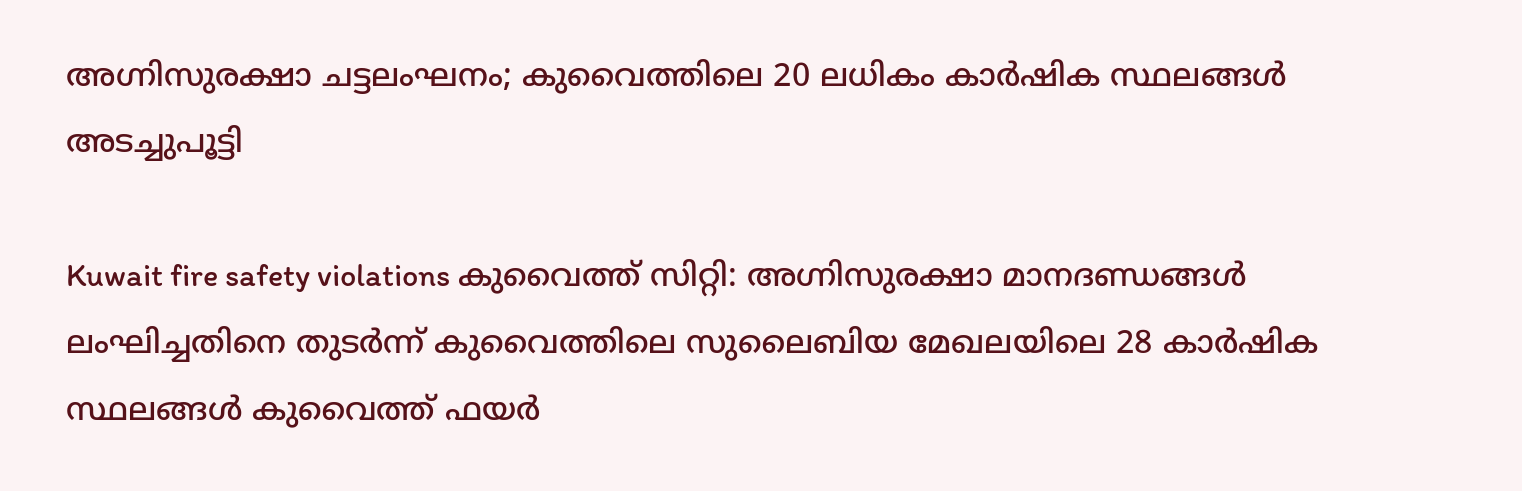അഗ്നിസുരക്ഷാ ചട്ടലംഘനം; കുവൈത്തിലെ 20 ലധികം കാർഷിക സ്ഥലങ്ങൾ അടച്ചുപൂട്ടി

Kuwait fire safety violations കുവൈത്ത് സിറ്റി: അഗ്നിസുരക്ഷാ മാനദണ്ഡങ്ങൾ ലംഘിച്ചതിനെ തുടർന്ന് കുവൈത്തിലെ സുലൈബിയ മേഖലയിലെ 28 കാർഷിക സ്ഥലങ്ങൾ കുവൈത്ത് ഫയർ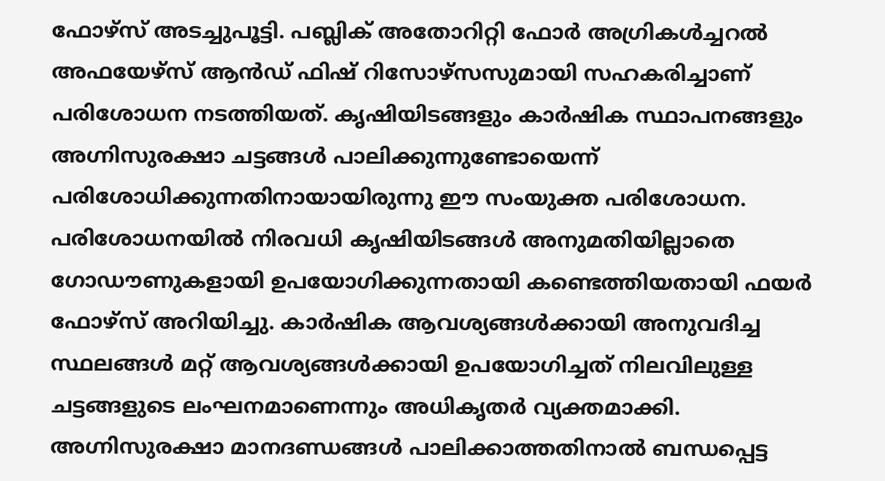ഫോഴ്‌സ് അടച്ചുപൂട്ടി. പബ്ലിക് അതോറിറ്റി ഫോർ അഗ്രികൾച്ചറൽ അഫയേഴ്സ് ആൻഡ് ഫിഷ് റിസോഴ്‌സസുമായി സഹകരിച്ചാണ് പരിശോധന നടത്തിയത്. കൃഷിയിടങ്ങളും കാർഷിക സ്ഥാപനങ്ങളും അഗ്നിസുരക്ഷാ ചട്ടങ്ങൾ പാലിക്കുന്നുണ്ടോയെന്ന് പരിശോധിക്കുന്നതിനായായിരുന്നു ഈ സംയുക്ത പരിശോധന. പരിശോധനയിൽ നിരവധി കൃഷിയിടങ്ങൾ അനുമതിയില്ലാതെ ഗോഡൗണുകളായി ഉപയോഗിക്കുന്നതായി കണ്ടെത്തിയതായി ഫയർ ഫോഴ്‌സ് അറിയിച്ചു. കാർഷിക ആവശ്യങ്ങൾക്കായി അനുവദിച്ച സ്ഥലങ്ങൾ മറ്റ് ആവശ്യങ്ങൾക്കായി ഉപയോഗിച്ചത് നിലവിലുള്ള ചട്ടങ്ങളുടെ ലംഘനമാണെന്നും അധികൃതർ വ്യക്തമാക്കി. അഗ്നിസുരക്ഷാ മാനദണ്ഡങ്ങൾ പാലിക്കാത്തതിനാൽ ബന്ധപ്പെട്ട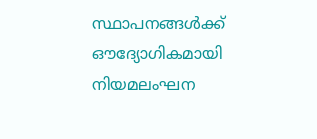സ്ഥാപനങ്ങൾക്ക് ഔദ്യോഗികമായി നിയമലംഘന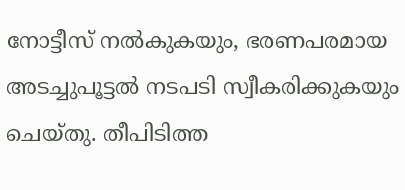നോട്ടീസ് നൽകുകയും, ഭരണപരമായ അടച്ചുപൂട്ടൽ നടപടി സ്വീകരിക്കുകയും ചെയ്തു. തീപിടിത്ത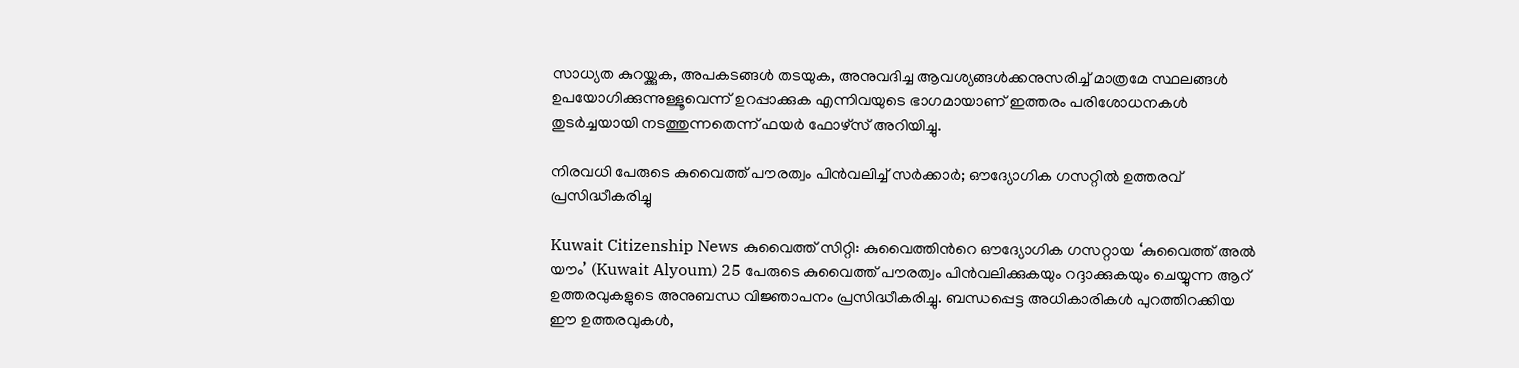സാധ്യത കുറയ്ക്കുക, അപകടങ്ങൾ തടയുക, അനുവദിച്ച ആവശ്യങ്ങൾക്കനുസരിച്ച് മാത്രമേ സ്ഥലങ്ങൾ ഉപയോഗിക്കുന്നുള്ളൂവെന്ന് ഉറപ്പാക്കുക എന്നിവയുടെ ഭാഗമായാണ് ഇത്തരം പരിശോധനകൾ തുടർച്ചയായി നടത്തുന്നതെന്ന് ഫയർ ഫോഴ്‌സ് അറിയിച്ചു.

നിരവധി പേരുടെ കുവൈത്ത് പൗരത്വം പിൻവലിച്ച് സർക്കാർ; ഔദ്യോഗിക ഗസറ്റിൽ ഉത്തരവ് പ്രസിദ്ധീകരിച്ചു

Kuwait Citizenship News കുവൈത്ത് സിറ്റി: കുവൈത്തിന്‍റെ ഔദ്യോഗിക ഗസറ്റായ ‘കുവൈത്ത് അൽ യൗം’ (Kuwait Alyoum) 25 പേരുടെ കുവൈത്ത് പൗരത്വം പിൻവലിക്കുകയും റദ്ദാക്കുകയും ചെയ്യുന്ന ആറ് ഉത്തരവുകളുടെ അനുബന്ധ വിജ്ഞാപനം പ്രസിദ്ധീകരിച്ചു. ബന്ധപ്പെട്ട അധികാരികൾ പുറത്തിറക്കിയ ഈ ഉത്തരവുകൾ,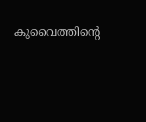കുവൈത്തിന്റെ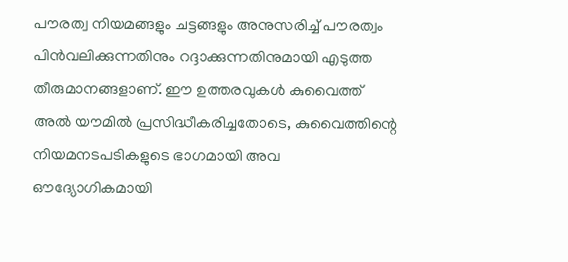പൗരത്വ നിയമങ്ങളും ചട്ടങ്ങളും അനുസരിച്ച് പൗരത്വം പിൻവലിക്കുന്നതിനും റദ്ദാക്കുന്നതിനുമായി എടുത്ത തീരുമാനങ്ങളാണ്. ഈ ഉത്തരവുകൾ കുവൈത്ത് അൽ യൗമിൽ പ്രസിദ്ധീകരിച്ചതോടെ, കുവൈത്തിന്റെ നിയമനടപടികളുടെ ഭാഗമായി അവ ഔദ്യോഗികമായി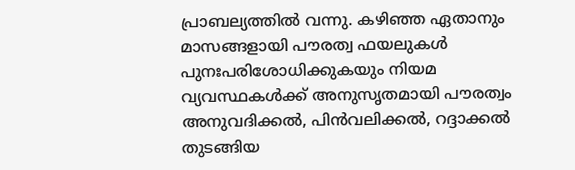പ്രാബല്യത്തിൽ വന്നു. കഴിഞ്ഞ ഏതാനും മാസങ്ങളായി പൗരത്വ ഫയലുകൾ പുനഃപരിശോധിക്കുകയും നിയമ വ്യവസ്ഥകൾക്ക് അനുസൃതമായി പൗരത്വം അനുവദിക്കൽ, പിൻവലിക്കൽ, റദ്ദാക്കൽ തുടങ്ങിയ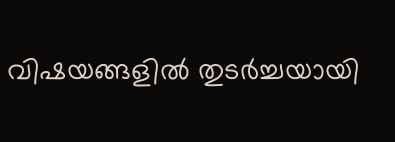വിഷയങ്ങളിൽ തുടർച്ചയായി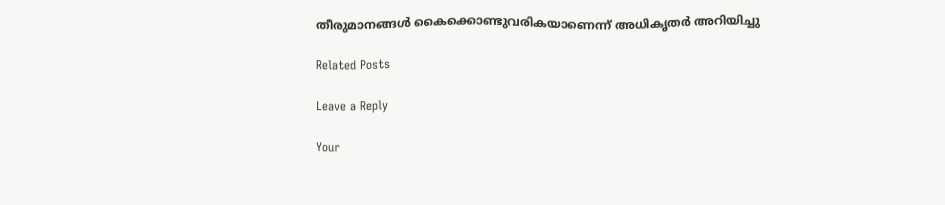തീരുമാനങ്ങൾ കൈക്കൊണ്ടുവരികയാണെന്ന് അധികൃതർ അറിയിച്ചു

Related Posts

Leave a Reply

Your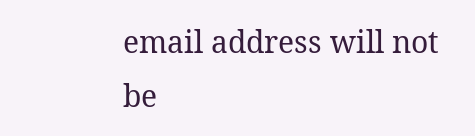email address will not be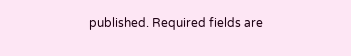published. Required fields are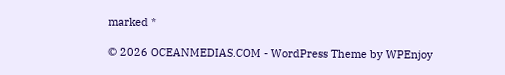marked *

© 2026 OCEANMEDIAS.COM - WordPress Theme by WPEnjoy